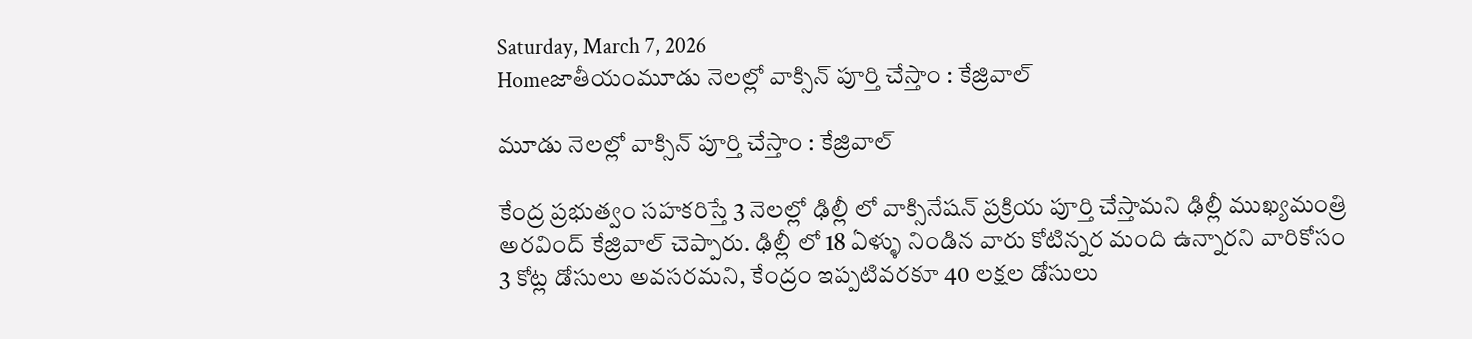Saturday, March 7, 2026
Homeజాతీయంమూడు నెలల్లో వాక్సిన్ పూర్తి చేస్తాం : కేజ్రివాల్

మూడు నెలల్లో వాక్సిన్ పూర్తి చేస్తాం : కేజ్రివాల్

కేంద్ర ప్రభుత్వం సహకరిస్తే 3 నెలల్లో ఢిల్లీ లో వాక్సినేషన్ ప్రక్రియ పూర్తి చేస్తామని ఢిల్లీ ముఖ్యమంత్రి అరవింద్ కేజ్రివాల్ చెప్పారు. ఢిల్లీ లో 18 ఏళ్ళు నిండిన వారు కోటిన్నర మంది ఉన్నారని వారికోసం 3 కోట్ల డోసులు అవసరమని, కేంద్రం ఇప్పటివరకూ 40 లక్షల డోసులు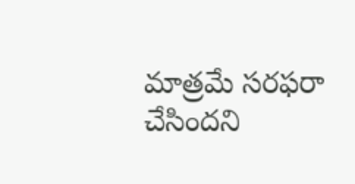మాత్రమే సరఫరా చేసిందని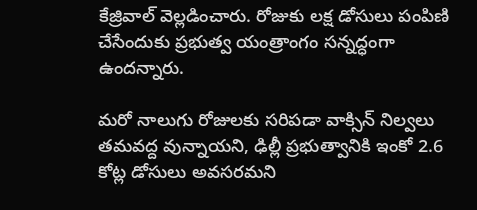కేజ్రివాల్ వెల్లడించారు. రోజుకు లక్ష డోసులు పంపిణి చేసేందుకు ప్రభుత్వ యంత్రాంగం సన్నద్ధంగా ఉందన్నారు.

మరో నాలుగు రోజులకు సరిపడా వాక్సిన్ నిల్వలు తమవద్ద వున్నాయని, ఢిల్లీ ప్రభుత్వానికి ఇంకో 2.6 కోట్ల డోసులు అవసరమని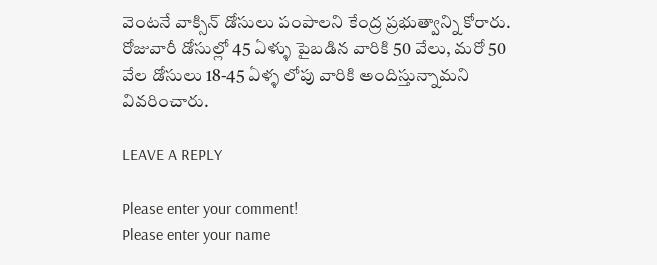వెంటనే వాక్సిన్ డోసులు పంపాలని కేంద్ర ప్రభుత్వాన్ని కోరారు. రోజువారీ డోసుల్లో 45 ఏళ్ళు పైబడిన వారికి 50 వేలు, మరో 50 వేల డోసులు 18-45 ఏళ్ళ లోపు వారికి అందిస్తున్నామని వివరించారు.

LEAVE A REPLY

Please enter your comment!
Please enter your name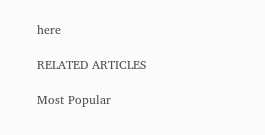here

RELATED ARTICLES

Most Popular